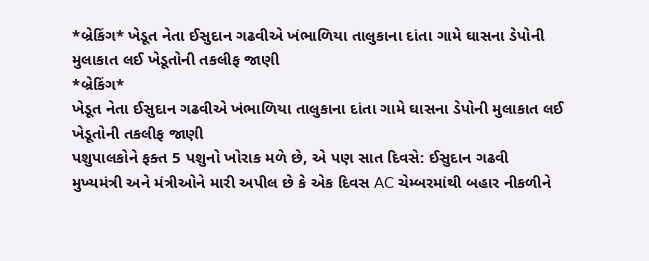*બ્રેકિંગ* ખેડૂત નેતા ઈસુદાન ગઢવીએ ખંભાળિયા તાલુકાના દાંતા ગામે ઘાસના ડેપોની મુલાકાત લઈ ખેડૂતોની તકલીફ જાણી
*બ્રેકિંગ*
ખેડૂત નેતા ઈસુદાન ગઢવીએ ખંભાળિયા તાલુકાના દાંતા ગામે ઘાસના ડેપોની મુલાકાત લઈ ખેડૂતોની તકલીફ જાણી
પશુપાલકોને ફક્ત 5 પશુનો ખોરાક મળે છે, એ પણ સાત દિવસે: ઈસુદાન ગઢવી
મુખ્યમંત્રી અને મંત્રીઓને મારી અપીલ છે કે એક દિવસ AC ચેમ્બરમાંથી બહાર નીકળીને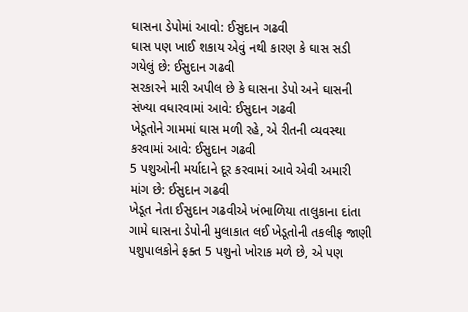ઘાસના ડેપોમાં આવો: ઈસુદાન ગઢવી
ઘાસ પણ ખાઈ શકાય એવું નથી કારણ કે ઘાસ સડી ગયેલું છે: ઈસુદાન ગઢવી
સરકારને મારી અપીલ છે કે ઘાસના ડેપો અને ઘાસની સંખ્યા વધારવામાં આવે: ઈસુદાન ગઢવી
ખેડૂતોને ગામમાં ઘાસ મળી રહે, એ રીતની વ્યવસ્થા કરવામાં આવે: ઈસુદાન ગઢવી
5 પશુઓની મર્યાદાને દૂર કરવામાં આવે એવી અમારી માંગ છે: ઈસુદાન ગઢવી
ખેડૂત નેતા ઈસુદાન ગઢવીએ ખંભાળિયા તાલુકાના દાંતા ગામે ઘાસના ડેપોની મુલાકાત લઈ ખેડૂતોની તકલીફ જાણી
પશુપાલકોને ફક્ત 5 પશુનો ખોરાક મળે છે, એ પણ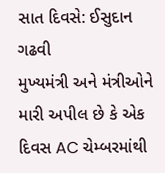સાત દિવસે: ઈસુદાન ગઢવી
મુખ્યમંત્રી અને મંત્રીઓને મારી અપીલ છે કે એક દિવસ AC ચેમ્બરમાંથી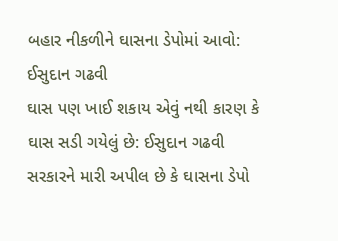બહાર નીકળીને ઘાસના ડેપોમાં આવો: ઈસુદાન ગઢવી
ઘાસ પણ ખાઈ શકાય એવું નથી કારણ કે ઘાસ સડી ગયેલું છે: ઈસુદાન ગઢવી
સરકારને મારી અપીલ છે કે ઘાસના ડેપો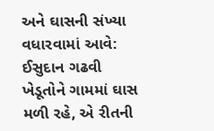અને ઘાસની સંખ્યા વધારવામાં આવે: ઈસુદાન ગઢવી
ખેડૂતોને ગામમાં ઘાસ મળી રહે, એ રીતની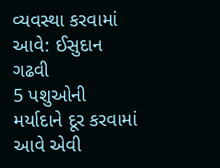વ્યવસ્થા કરવામાં આવે: ઈસુદાન ગઢવી
5 પશુઓની મર્યાદાને દૂર કરવામાં આવે એવી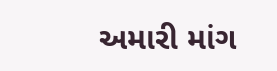અમારી માંગ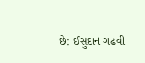છે: ઈસુદાન ગઢવી